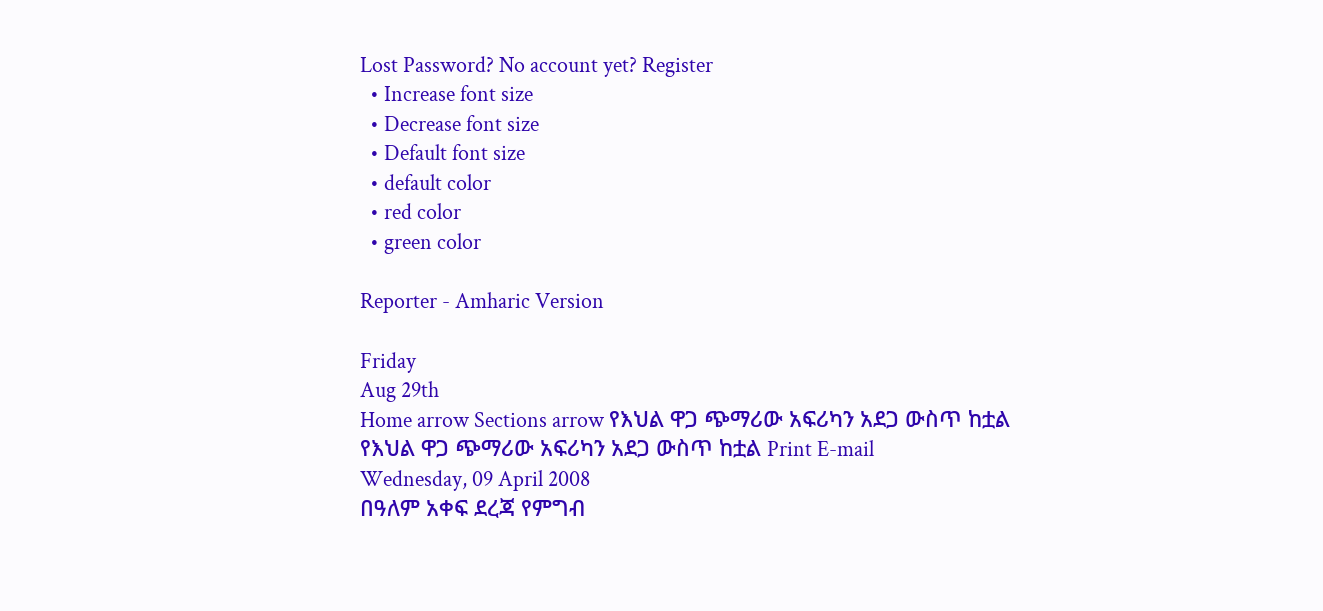Lost Password? No account yet? Register
  • Increase font size
  • Decrease font size
  • Default font size
  • default color
  • red color
  • green color

Reporter - Amharic Version

Friday
Aug 29th
Home arrow Sections arrow የእህል ዋጋ ጭማሪው አፍሪካን አደጋ ውስጥ ከቷል
የእህል ዋጋ ጭማሪው አፍሪካን አደጋ ውስጥ ከቷል Print E-mail
Wednesday, 09 April 2008
በዓለም አቀፍ ደረጃ የምግብ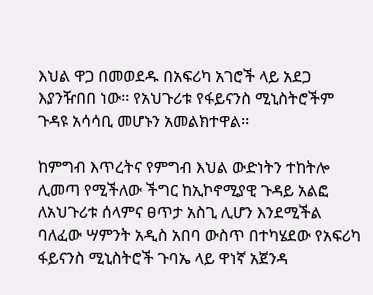እህል ዋጋ በመወደዱ በአፍሪካ አገሮች ላይ አደጋ እያንዥበበ ነው፡፡ የአህጉሪቱ የፋይናንስ ሚኒስትሮችም ጉዳዩ አሳሳቢ መሆኑን አመልክተዋል፡፡

ከምግብ እጥረትና የምግብ እህል ውድነትን ተከትሎ ሊመጣ የሚችለው ችግር ከኢኮኖሚያዊ ጉዳይ አልፎ ለአህጉሪቱ ሰላምና ፀጥታ አስጊ ሊሆን እንደሚችል ባለፈው ሣምንት አዲስ አበባ ውስጥ በተካሄደው የአፍሪካ ፋይናንስ ሚኒስትሮች ጉባኤ ላይ ዋነኛ አጀንዳ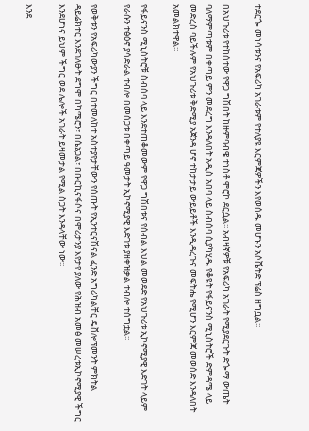ተደርጐ መነሳቱንና የአፍሪካ አገራቱም የተለያዩ እርምጃዎችን እየወሰዱ መሆኑን አሶሼትድ ፕሬስ ዘግቧል፡፡

በአህጉሪቱ የተከሰተው የዋጋ ግሽበት ከዙምባብዌ ተነስቶ ሞሮኮ ደርሷል፡፡ አብዛኛዎቹ የአፍሪካ አገራት የሚያደርጉት ድጐማ ውጤት ባለማምጣቱም በቀጣይ ምን መደረግ እንዳለበት አዲስ አበባ ላይ ስብሰባ ሲያካሂዱ የቆዩት የፋይናንስ ሚኒስትሮች ድምዳሜ ላይ መድረስ ባይችሉም የአህጉሪቱ ቅድሚያ አጀንዳ ሆኖ ተከታታይ ውይይቶች እንዲዳረጉና መፍትሔ የሚሆን እርምጃ መወሰድ እንዳለበት አመልክተዋል፡፡

የፋይናንስ ሚኒስትሮቹ ስብሰባ ላይ እንደተጠቆመውም የዋጋ ግሽበቱና የሰብል እህል መወደድ የአህጉሪቱ ኢኮኖሚያዊ እድገት ላይም የራሱን ተፅዕኖ ያሳድራል ተብሎ በመሰጋቱ በቀጣይ ዓመታት ኢኮኖሚያዊ እድገቱ ያዘቀዝቃል ተብሎ ተሰግቷል፡፡

የወቅቱን የአፍሪካውያን ችግር በተመለከተ አስተያየታቸውን የሰጡት የኢንተርናሽናል ፈንድ አግሪካልቸር ዴቨሎፕመንት ምክትል ዳይሬክተር እንደገለፁት ደግሞ በካሜሮን፣ በሴኔጋል፣ በቡርኪናፋሶና በሞሪታንያ እየታየ ያለው የሕዝብ አመፅ መሠረቱኢኮኖሚያዊ ችግር እንደሆነና ይህም ችግር ወደ ሌሎች አገራት ይዛመታል የሚል ስጋት እንዳላቸው ነው፡፡

እንደ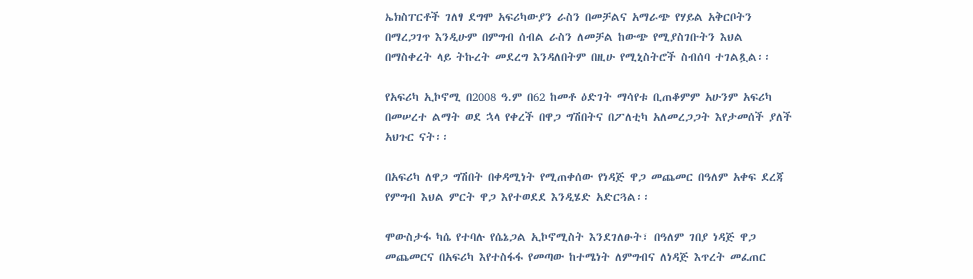ኤክስፐርቶች ገለፃ ደግሞ አፍሪካውያን ራስን በመቻልና አማራጭ የሃይል አቅርቦትን በማረጋገጥ እንዲሁም በምግብ ሰብል ራስን ለመቻል ከውጭ የሚያስገቡትን እህል በማስቀረት ላይ ትኩረት መደረግ እንዳለበትም በዚሁ የሚኒስትሮች ስብሰባ ተገልጿል፡፡

የአፍሪካ ኢኮኖሚ በ2008 ዓ.ም በ62 ከመቶ ዕድገት ማሳየቱ ቢጠቆምም አሁንም አፍሪካ በመሠረተ ልማት ወደ ኋላ የቀረች በዋጋ ግሽበትና በፖለቲካ አለመረጋጋት እየታመሰች ያለች አህጉር ናት፡፡

በአፍሪካ ለዋጋ ግሽበት በቀዳሚነት የሚጠቀሰው የነዳጅ ዋጋ መጨመር በዓለም አቀፍ ደረጃ የምግብ እህል ምርት ዋጋ እየተወደደ እንዲሄድ አድርጓል፡፡

ሞውስታፋ ካሴ የተባሉ የሴኔጋል ኢኮኖሚስት እንደገለፁት፣ በዓለም ገበያ ነዳጅ ዋጋ መጨመርና በአፍሪካ እየተስፋፋ የመጣው ከተሜነት ለምግብና ለነዳጅ እጥረት መፈጠር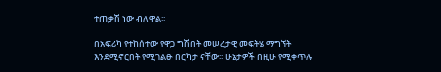ተጠቃሽ ነው ብለዋል፡፡

በአፍሪካ የተከሰተው የዋጋ ግሽበት መሠረታዊ መፍትሄ ማግኘት እንደሚኖርበት የሚገልፁ በርካታ ናቸው፡፡ ሁኔታዎች በዚሁ የሚቀጥሉ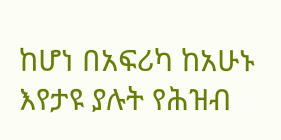ከሆነ በአፍሪካ ከአሁኑ እየታዩ ያሉት የሕዝብ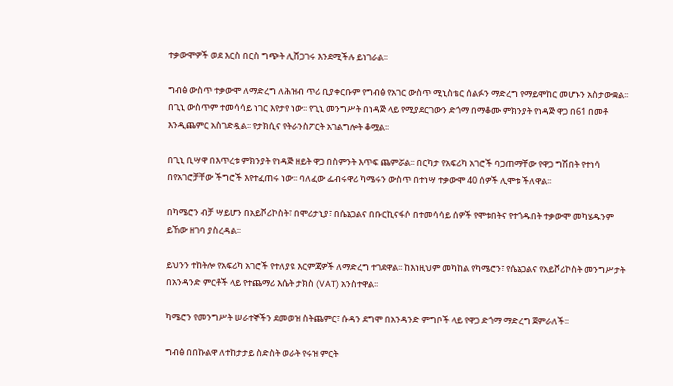ተቃውሞዎች ወደ እርስ በርስ ግጭት ሊሸጋገሩ እንደሚችሉ ይነገራል፡፡

ግብፅ ውስጥ ተቃውሞ ለማድረግ ለሕዝብ ጥሪ ቢያቀርቡም የግብፅ የአገር ውስጥ ሚኒስቴር ሰልፉን ማድረግ የማይሞከር መሆኑን አስታውቋል፡፡ በጊኒ ውስጥም ተመሳሳይ ነገር እየታየ ነው፡፡ የጊኒ መንግሥት በነዳጅ ላይ የሚያደርገውን ድጎማ በማቆሙ ምክንያት የነዳጅ ዋጋ በ61 በመቶ እንዲጨምር አስገድዷል፡፡ የታክሲና የትራንስፖርት አገልግሎት ቆሟል፡፡

በጊኒ ቢሣዋ በእጥረቱ ምክንያት የነዳጅ ዘይት ዋጋ በስምንት እጥፍ ጨምሯል፡፡ በርካታ የአፍሪካ አገሮች ባጋጠማቸው የዋጋ ግሽበት የተነሳ በየአገሮቻቸው ችግሮች እየተፈጠሩ ነው፡፡ ባለፈው ፌብሩዋሪ ካሜሩን ውስጥ በተነሣ ተቃውሞ 40 ሰዎች ሊሞቱ ችለዋል፡፡

በካሜሮን ብቻ ሣይሆን በአይቮሪኮስት፣ በሞሪታኒያ፣ በሴኔጋልና በቡርኪናፋሶ በተመሳሳይ ሰዎች የሞቱበትና የተጎዱበት ተቃውሞ መካሄዱንም ይኸው ዘገባ ያስረዳል፡፡

ይህንን ተከትሎ የአፍሪካ አገሮች የተለያዩ እርምጃዎች ለማድረግ ተገደዋል፡፡ ከእነዚህም መካከል የካሜሮን፣ የሴኔጋልና የአይቮሪኮስት መንግሥታት በአንዳንድ ምርቶች ላይ የተጨማሪ እሴት ታክስ (VAT) አንስተዋል፡፡

ካሜሮን የመንግሥት ሠራተኞችን ደመወዝ ስትጨምር፣ ሱዳን ደግሞ በአንዳንድ ምግቦች ላይ የዋጋ ድጎማ ማድረግ ጀምራለች፡፡

ግብፅ በበኩልዋ ለተከታታይ ስድስት ወራት የሩዝ ምርት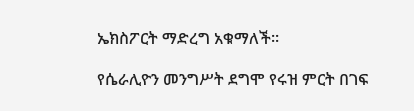ኤክስፖርት ማድረግ አቁማለች፡፡

የሴራሊዮን መንግሥት ደግሞ የሩዝ ምርት በገፍ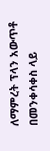ለማምረት ፕላን አውጥቶ በመንቀሳቀስ ላይ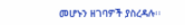መሆኑን ዘገባዎች ያስረዳሉ፡፡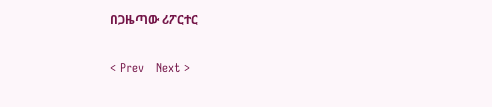በጋዜጣው ሪፖርተር

< Prev   Next >